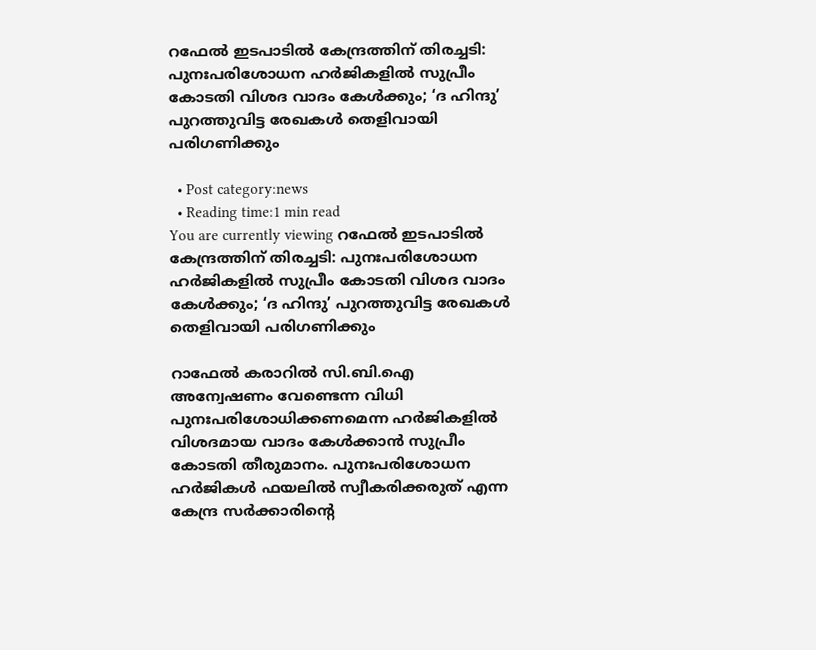റഫേല്‍ ഇടപാടിൽ കേന്ദ്രത്തിന് തിരച്ചടി: പുനഃപരിശോധന ഹര്‍ജികളില്‍ സുപ്രീം കോടതി വിശദ വാദം കേള്‍ക്കും; ‘ദ ഹിന്ദു’ പുറത്തുവിട്ട രേഖകള്‍ തെളിവായി പരിഗണിക്കും

  • Post category:news
  • Reading time:1 min read
You are currently viewing റഫേല്‍ ഇടപാടിൽ കേന്ദ്രത്തിന് തിരച്ചടി: പുനഃപരിശോധന ഹര്‍ജികളില്‍ സുപ്രീം കോടതി വിശദ വാദം കേള്‍ക്കും; ‘ദ ഹിന്ദു’ പുറത്തുവിട്ട രേഖകള്‍ തെളിവായി പരിഗണിക്കും

റാഫേല്‍ കരാറില്‍ സി.ബി.ഐ അന്വേഷണം വേണ്ടെന്ന വിധി പുനഃപരിശോധിക്കണമെന്ന ഹര്‍ജികളില്‍ വിശദമായ വാദം കേള്‍ക്കാന്‍ സുപ്രീം കോടതി തീരുമാനം. പുനഃപരിശോധന ഹര്‍ജികള്‍ ഫയലില്‍ സ്വീകരിക്കരുത് എന്ന കേന്ദ്ര സര്‍ക്കാരിന്‍റെ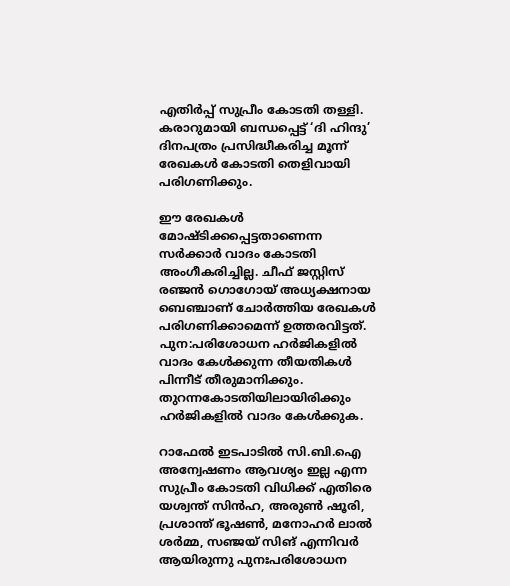എതിര്‍പ്പ് സുപ്രീം കോടതി തള്ളി. കരാറുമായി ബന്ധപ്പെട്ട് ‘ദി ഹിന്ദു’ ദിനപത്രം പ്രസിദ്ധീകരിച്ച മൂന്ന് രേഖകള്‍ കോടതി തെളിവായി പരിഗണിക്കും.

ഈ രേഖകള്‍ മോഷ്ടിക്കപ്പെട്ടതാണെന്ന സര്‍ക്കാര്‍ വാദം കോടതി അംഗീകരിച്ചില്ല. ചീഫ് ജസ്റ്റിസ് രഞ്ജന്‍ ഗൊഗോയ് അധ്യക്ഷനായ ബെഞ്ചാണ് ചോര്‍ത്തിയ രേഖകള്‍ പരിഗണിക്കാമെന്ന് ഉത്തരവിട്ടത്. പുന:പരിശോധന ഹര്‍ജികളില്‍ വാദം കേള്‍ക്കുന്ന തീയതികള്‍ പിന്നീട് തീരുമാനിക്കും. തുറന്നകോടതിയിലായിരിക്കും ഹര്‍ജികളില്‍ വാദം കേള്‍ക്കുക.

റാഫേല്‍ ഇടപാടില്‍ സി.ബി.ഐ അന്വേഷണം ആവശ്യം ഇല്ല എന്ന സുപ്രീം കോടതി വിധിക്ക് എതിരെ യശ്വന്ത് സിന്‍ഹ, അരുണ്‍ ഷൂരി, പ്രശാന്ത് ഭൂഷണ്‍, മനോഹര്‍ ലാല്‍ ശര്‍മ്മ, സഞ്ജയ് സിങ് എന്നിവര്‍ ആയിരുന്നു പുനഃപരിശോധന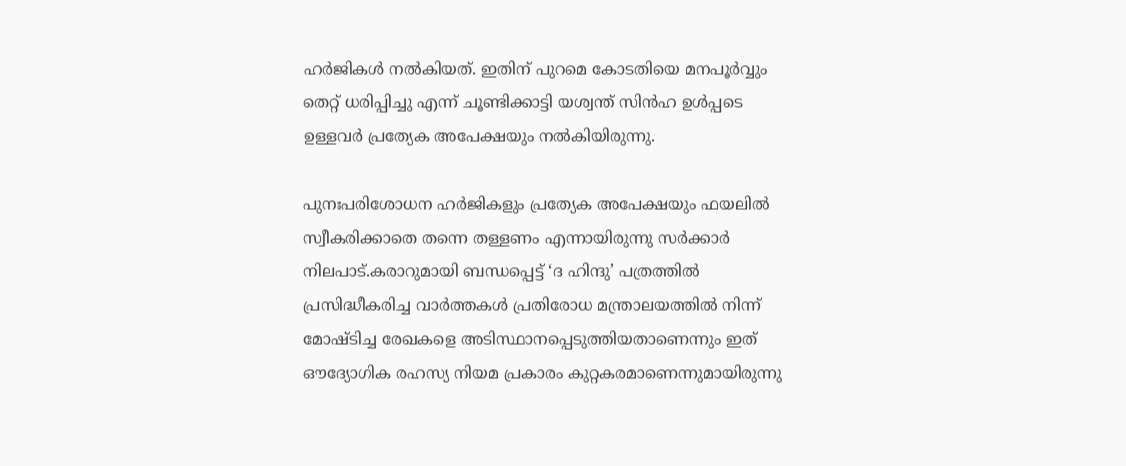ഹര്‍ജികള്‍ നല്‍കിയത്. ഇതിന് പുറമെ കോടതിയെ മനപൂര്‍വ്വും തെറ്റ് ധരിപ്പിച്ചു എന്ന് ചൂണ്ടിക്കാട്ടി യശ്വന്ത് സിന്‍ഹ ഉള്‍പ്പടെ ഉള്ളവര്‍ പ്രത്യേക അപേക്ഷയും നല്‍കിയിരുന്നു.

പുനഃപരിശോധന ഹര്‍ജികളും പ്രത്യേക അപേക്ഷയും ഫയലില്‍ സ്വീകരിക്കാതെ തന്നെ തള്ളണം എന്നായിരുന്നു സര്‍ക്കാര്‍ നിലപാട്.കരാറുമായി ബന്ധപ്പെട്ട് ‘ദ ഹിന്ദു’ പത്രത്തില്‍ പ്രസിദ്ധീകരിച്ച വാര്‍ത്തകള്‍ പ്രതിരോധ മന്ത്രാലയത്തില്‍ നിന്ന് മോഷ്ടിച്ച രേഖകളെ അടിസ്ഥാനപ്പെടുത്തിയതാണെന്നും ഇത് ഔദ്യോഗിക രഹസ്യ നിയമ പ്രകാരം കുറ്റകരമാണെന്നുമായിരുന്നു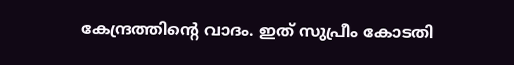കേന്ദ്രത്തിന്‍റെ വാദം. ഇത് സുപ്രീം കോടതി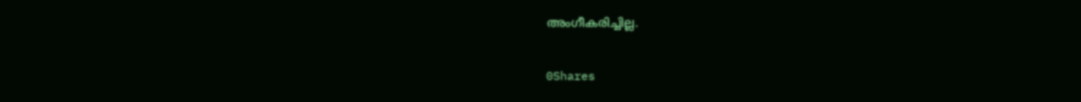അംഗീകരിച്ചില്ല.

0Shares